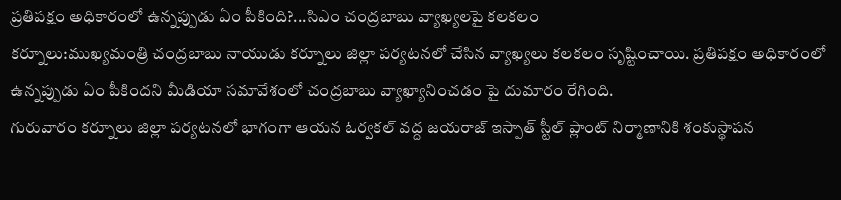ప్రతిపక్షం అధికారంలో ఉన్నప్పుడు ఏం పీకింది?...సిఎం చంద్రబాబు వ్యాఖ్యలపై కలకలం
కర్నూలు:ముఖ్యమంత్రి చంద్రబాబు నాయుడు కర్నూలు జిల్లా పర్యటనలో చేసిన వ్యాఖ్యలు కలకలం సృష్టించాయి. ప్రతిపక్షం అధికారంలో ఉన్నప్పుడు ఏం పీకిందని మీడియా సమావేశంలో చంద్రబాబు వ్యాఖ్యానించడం పై దుమారం రేగింది.
గురువారం కర్నూలు జిల్లా పర్యటనలో భాగంగా ఆయన ఓర్వకల్ వద్ద జయరాజ్ ఇస్పాత్ స్టీల్ ప్లాంట్ నిర్మాణానికి శంకుస్థాపన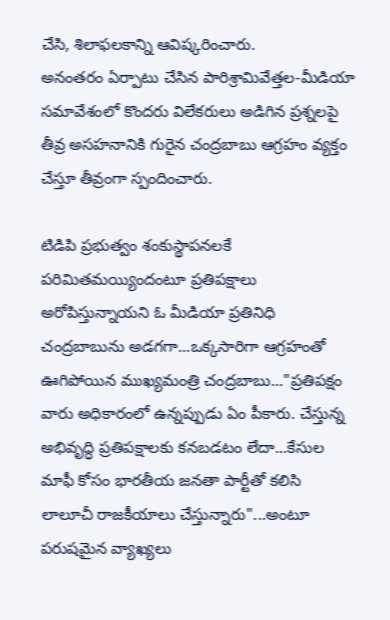చేసి, శిలాఫలకాన్ని ఆవిష్కరించారు.
అనంతరం ఏర్పాటు చేసిన పారిశ్రామివేత్తల-మీడియా సమావేశంలో కొందరు విలేకరులు అడిగిన ప్రశ్నలపై తీవ్ర అసహనానికి గురైన చంద్రబాబు ఆగ్రహం వ్యక్తం చేస్తూ తీవ్రంగా స్పందించారు.

టిడిపి ప్రభుత్వం శంకుస్థాపనలకే పరిమితమయ్యిందంటూ ప్రతిపక్షాలు అరోపిస్తున్నాయని ఓ మీడియా ప్రతినిధి చంద్రబాబును అడగగా...ఒక్కసారిగా ఆగ్రహంతో ఊగిపోయిన ముఖ్యమంత్రి చంద్రబాబు..."ప్రతిపక్షం వారు అధికారంలో ఉన్నప్పుడు ఏం పీకారు. చేస్తున్న అభివృద్ధి ప్రతిపక్షాలకు కనబడటం లేదా...కేసుల మాఫీ కోసం భారతీయ జనతా పార్టీతో కలిసి లాలూచీ రాజకీయాలు చేస్తున్నారు"...అంటూ పరుషమైన వ్యాఖ్యలు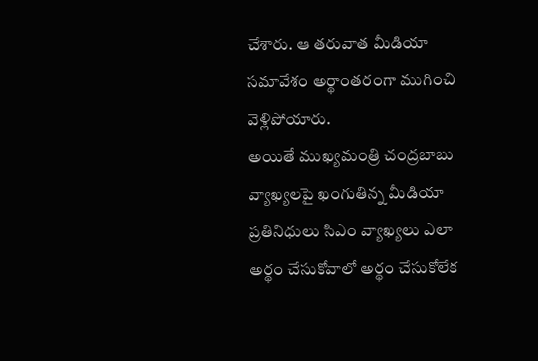చేశారు. ఆ తరువాత మీడియా సమావేశం అర్థాంతరంగా ముగించి వెళ్లిపోయారు.
అయితే ముఖ్యమంత్రి చంద్రబాబు వ్యాఖ్యలపై ఖంగుతిన్న మీడియా ప్రతినిధులు సిఎం వ్యాఖ్యలు ఎలా అర్థం చేసుకోవాలో అర్థం చేసుకోలేక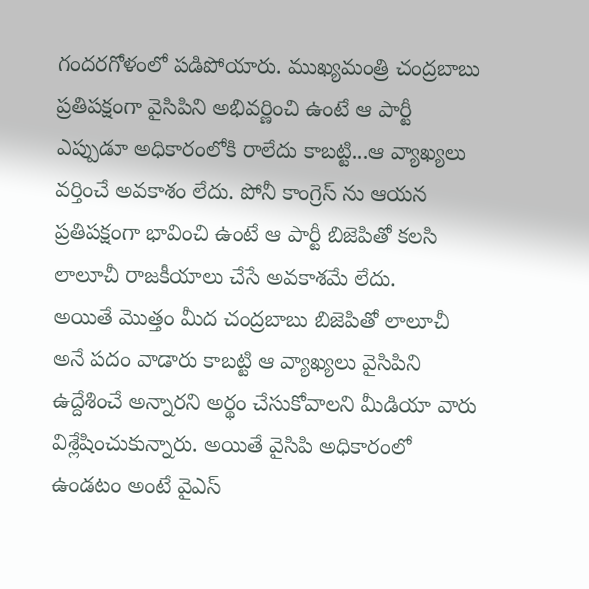గందరగోళంలో పడిపోయారు. ముఖ్యమంత్రి చంద్రబాబు ప్రతిపక్షంగా వైసిపిని అభివర్ణించి ఉంటే ఆ పార్టీ ఎప్పుడూ అధికారంలోకి రాలేదు కాబట్టి...ఆ వ్యాఖ్యలు వర్తించే అవకాశం లేదు. పోనీ కాంగ్రెస్ ను ఆయన ప్రతిపక్షంగా భావించి ఉంటే ఆ పార్టీ బిజెపితో కలసి లాలూచీ రాజకీయాలు చేసే అవకాశమే లేదు.
అయితే మొత్తం మీద చంద్రబాబు బిజెపితో లాలూచీ అనే పదం వాడారు కాబట్టి ఆ వ్యాఖ్యలు వైసిపిని ఉద్దేశించే అన్నారని అర్థం చేసుకోవాలని మీడియా వారు విశ్లేషించుకున్నారు. అయితే వైసిపి అధికారంలో ఉండటం అంటే వైఎస్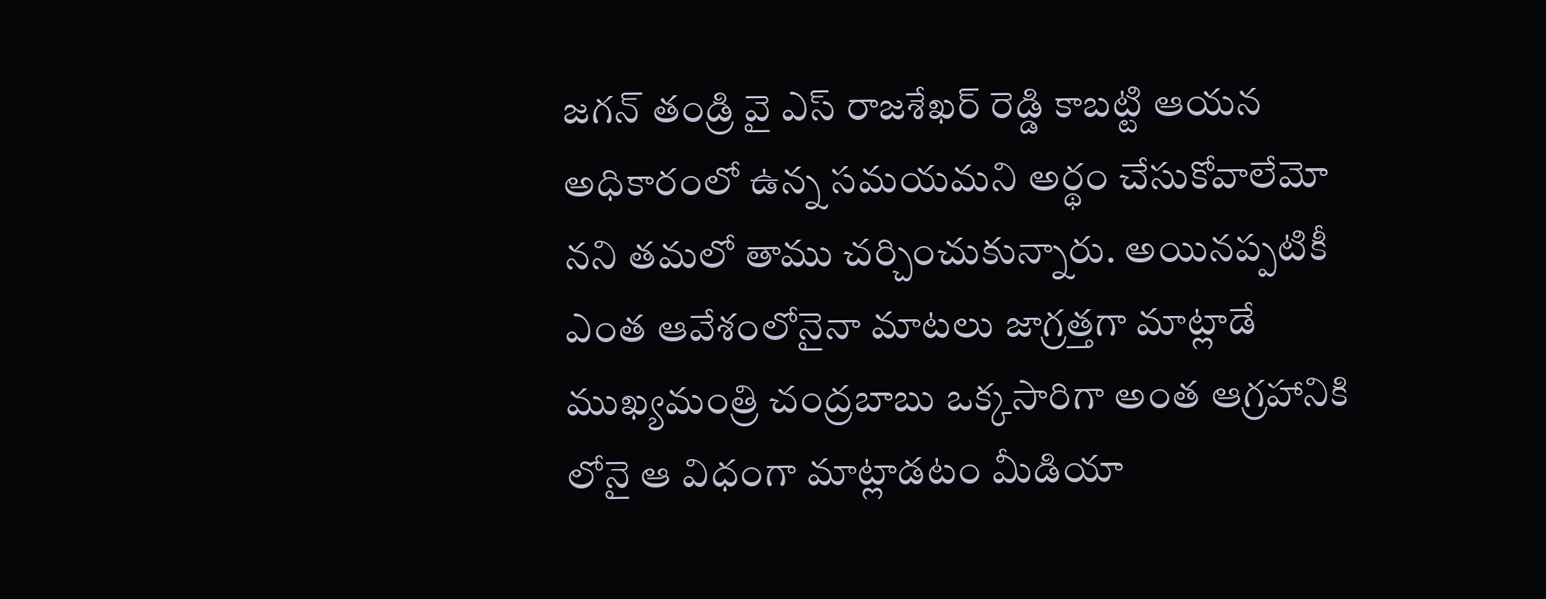జగన్ తండ్రి వై ఎస్ రాజశేఖర్ రెడ్డి కాబట్టి ఆయన అధికారంలో ఉన్న సమయమని అర్థం చేసుకోవాలేమో నని తమలో తాము చర్చించుకున్నారు. అయినప్పటికీ ఎంత ఆవేశంలోనైనా మాటలు జాగ్రత్తగా మాట్లాడే ముఖ్యమంత్రి చంద్రబాబు ఒక్కసారిగా అంత ఆగ్రహానికి లోనై ఆ విధంగా మాట్లాడటం మీడియా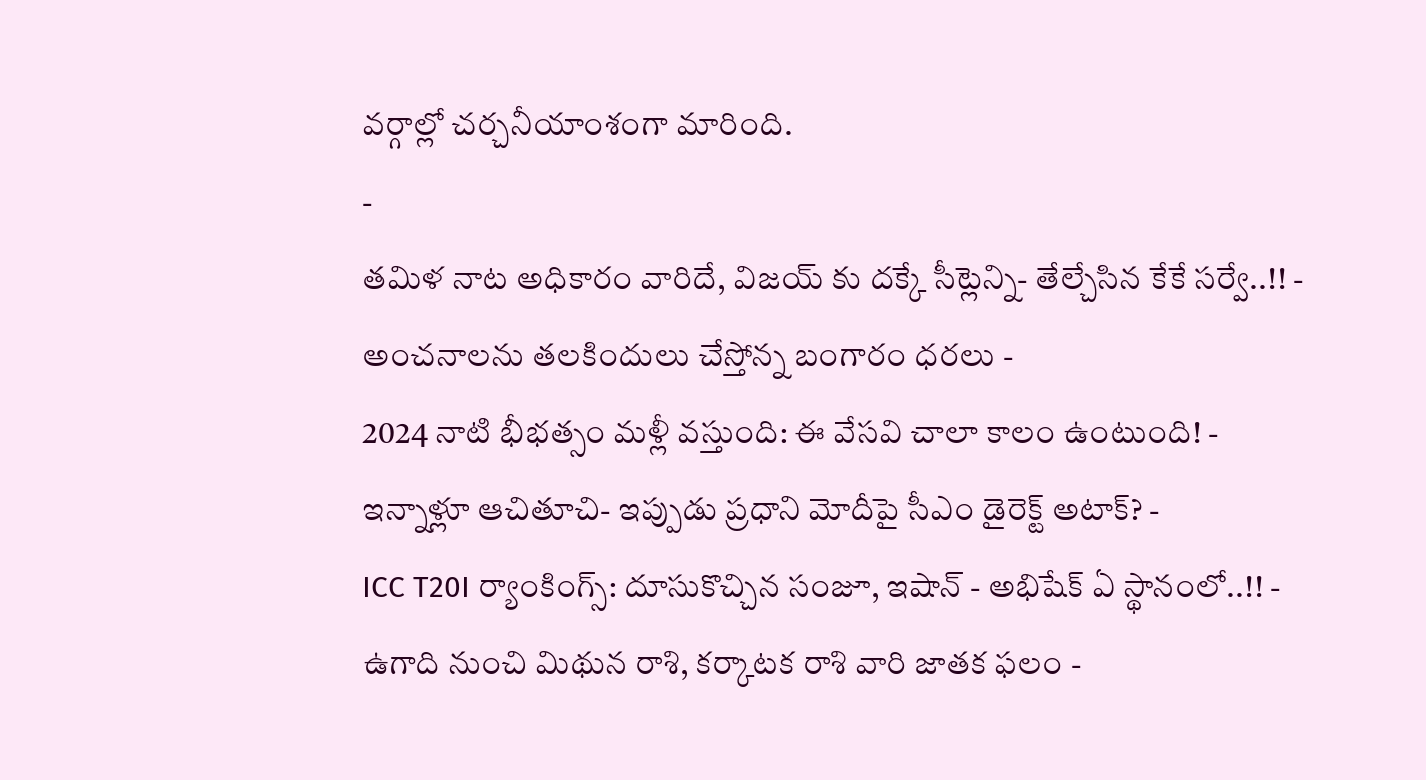వర్గాల్లో చర్చనీయాంశంగా మారింది.
-
తమిళ నాట అధికారం వారిదే, విజయ్ కు దక్కే సీట్లెన్ని- తేల్చేసిన కేకే సర్వే..!! -
అంచనాలను తలకిందులు చేస్తోన్న బంగారం ధరలు -
2024 నాటి భీభత్సం మళ్లీ వస్తుంది: ఈ వేసవి చాలా కాలం ఉంటుంది! -
ఇన్నాళ్లూ ఆచితూచి- ఇప్పుడు ప్రధాని మోదీపై సీఎం డైరెక్ట్ అటాక్? -
ICC T20I ర్యాంకింగ్స్: దూసుకొచ్చిన సంజూ, ఇషాన్ - అభిషేక్ ఏ స్థానంలో..!! -
ఉగాది నుంచి మిథున రాశి, కర్కాటక రాశి వారి జాతక ఫలం -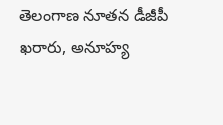తెలంగాణ నూతన డీజీపీ ఖరారు, అనూహ్య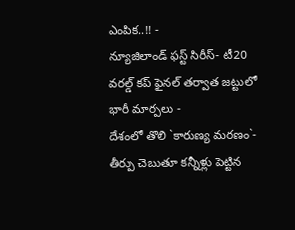ఎంపిక..!! -
న్యూజిలాండ్ ఫస్ట్ సిరీస్- టీ20 వరల్డ్ కప్ ఫైనల్ తర్వాత జట్టులో భారీ మార్పలు -
దేశంలో తొలి `కారుణ్య మరణం`- తీర్పు చెబుతూ కన్నీళ్లు పెట్టిన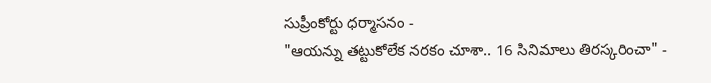సుప్రీంకోర్టు ధర్మాసనం -
"ఆయన్ను తట్టుకోలేక నరకం చూశా.. 16 సినిమాలు తిరస్కరించా" -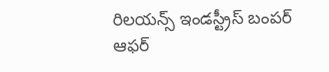రిలయన్స్ ఇండస్ట్రీస్ బంపర్ ఆఫర్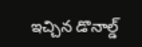ఇచ్చిన డొనాల్డ్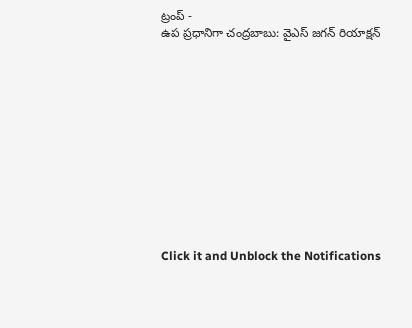ట్రంప్ -
ఉప ప్రధానిగా చంద్రబాబు: వైఎస్ జగన్ రియాక్షన్












Click it and Unblock the Notifications